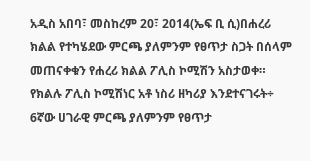አዲስ አበባ፣ መስከረም 20፣ 2014(ኤፍ ቢ ሲ)በሐረሪ ክልል የተካሄደው ምርጫ ያለምንም የፀጥታ ስጋት በሰላም መጠናቀቁን የሐረሪ ክልል ፖሊስ ኮሚሽን አስታወቀ።
የክልሉ ፖሊስ ኮሚሽነር አቶ ነስሪ ዘካሪያ እንደተናገሩት÷ 6ኛው ሀገራዊ ምርጫ ያለምንም የፀጥታ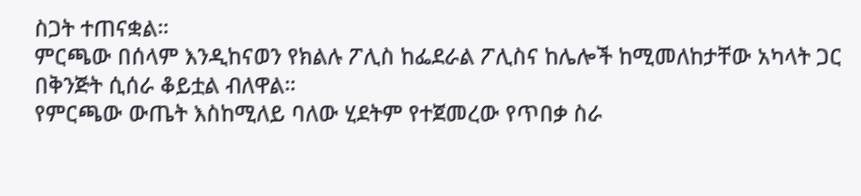ስጋት ተጠናቋል።
ምርጫው በሰላም እንዲከናወን የክልሉ ፖሊስ ከፌደራል ፖሊስና ከሌሎች ከሚመለከታቸው አካላት ጋር በቅንጅት ሲሰራ ቆይቷል ብለዋል።
የምርጫው ውጤት እስከሚለይ ባለው ሂደትም የተጀመረው የጥበቃ ስራ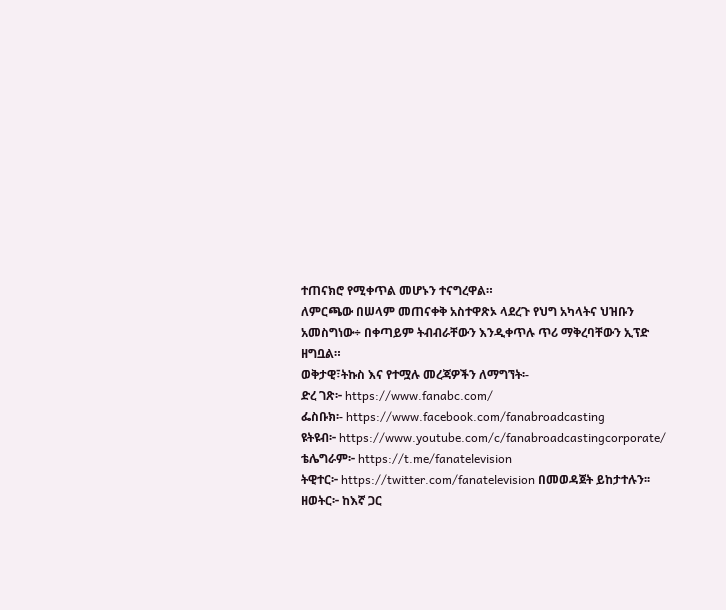ተጠናክሮ የሚቀጥል መሆኑን ተናግረዋል።
ለምርጫው በሠላም መጠናቀቅ አስተዋጽኦ ላደረጉ የህግ አካላትና ህዝቡን አመስግነው÷ በቀጣይም ትብብራቸውን እንዲቀጥሉ ጥሪ ማቅረባቸውን ኢፕድ ዘግቧል።
ወቅታዊ፣ትኩስ እና የተሟሉ መረጃዎችን ለማግኘት፡-
ድረ ገጽ፦ https://www.fanabc.com/
ፌስቡክ፡- https://www.facebook.com/fanabroadcasting
ዩትዩብ፦ https://www.youtube.com/c/fanabroadcastingcorporate/
ቴሌግራም፦ https://t.me/fanatelevision
ትዊተር፦ https://twitter.com/fanatelevision በመወዳጀት ይከታተሉን፡፡
ዘወትር፦ ከእኛ ጋር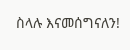ስላሉ እናመሰግናለን!